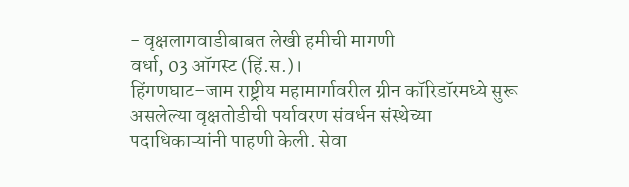- वृक्षलागवाडीबाबत लेखी हमीची मागणी
वर्धा, 03 ऑगस्ट (हिं.स.)।
हिंगणघाट–जाम राष्ट्रीय महामार्गावरील ग्रीन कॉरिडॉरमध्ये सुरू असलेल्या वृक्षतोडीची पर्यावरण संवर्धन संस्थेच्या पदाधिकाऱ्यांनी पाहणी केली. सेवा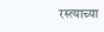रस्त्याच्या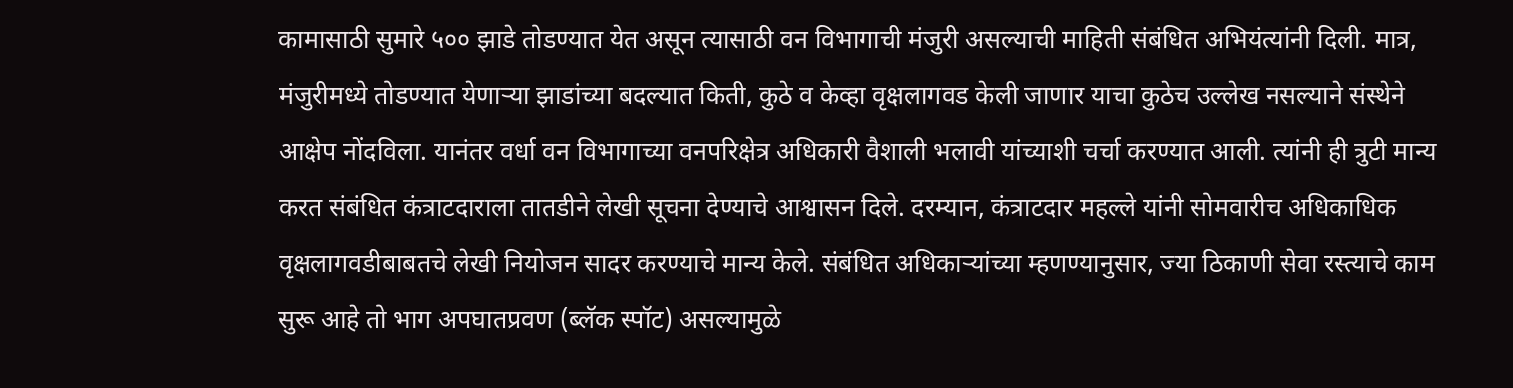कामासाठी सुमारे ५०० झाडे तोडण्यात येत असून त्यासाठी वन विभागाची मंजुरी असल्याची माहिती संबंधित अभियंत्यांनी दिली. मात्र, मंजुरीमध्ये तोडण्यात येणाऱ्या झाडांच्या बदल्यात किती, कुठे व केव्हा वृक्षलागवड केली जाणार याचा कुठेच उल्लेख नसल्याने संस्थेने आक्षेप नोंदविला. यानंतर वर्धा वन विभागाच्या वनपरिक्षेत्र अधिकारी वैशाली भलावी यांच्याशी चर्चा करण्यात आली. त्यांनी ही त्रुटी मान्य करत संबंधित कंत्राटदाराला तातडीने लेखी सूचना देण्याचे आश्वासन दिले. दरम्यान, कंत्राटदार महल्ले यांनी सोमवारीच अधिकाधिक वृक्षलागवडीबाबतचे लेखी नियोजन सादर करण्याचे मान्य केले. संबंधित अधिकाऱ्यांच्या म्हणण्यानुसार, ज्या ठिकाणी सेवा रस्त्याचे काम सुरू आहे तो भाग अपघातप्रवण (ब्लॅक स्पॉट) असल्यामुळे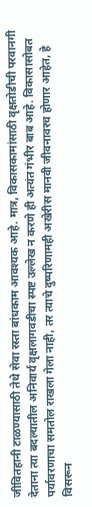जीवितहानी टाळण्यासाठी तेथे सेवा रस्ता बांधकाम आवश्यक आहे. मात्र, विकासकामांसाठी वृक्षतोडीची परवानगी देताना त्या बदल्यातील अनिवार्य वृक्षलागवडीचा स्पष्ट उल्लेख न करणे ही अत्यंत गंभीर बाब आहे. विकासासोबत पर्यावरणाचा समतोल राखला गेला नाही, तर त्याचे दुष्परिणामही अखेरीस मानवी जीवनावरच होणार आहेत, हे विसरून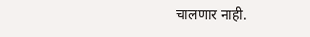चालणार नाही.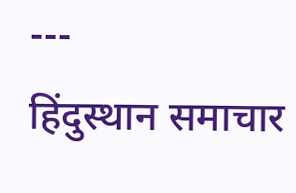---
हिंदुस्थान समाचार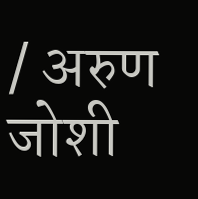/ अरुण जोशी